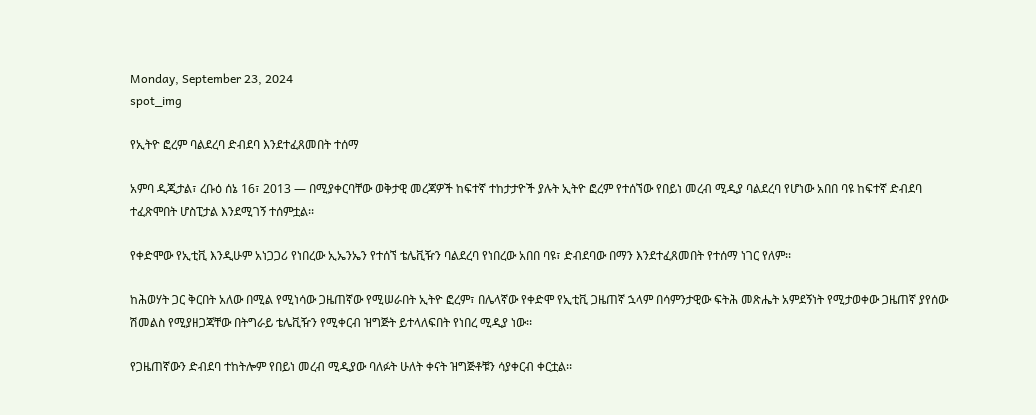Monday, September 23, 2024
spot_img

የኢትዮ ፎረም ባልደረባ ድብደባ እንደተፈጸመበት ተሰማ

አምባ ዲጂታል፣ ረቡዕ ሰኔ 16፣ 2013 ― በሚያቀርባቸው ወቅታዊ መረጃዎች ከፍተኛ ተከታታዮች ያሉት ኢትዮ ፎረም የተሰኘው የበይነ መረብ ሚዲያ ባልደረባ የሆነው አበበ ባዩ ከፍተኛ ድብደባ ተፈጽሞበት ሆስፒታል እንደሚገኝ ተሰምቷል፡፡

የቀድሞው የኢቲቪ እንዲሁም አነጋጋሪ የነበረው ኢኤንኤን የተሰኘ ቴሌቪዥን ባልደረባ የነበረው አበበ ባዩ፣ ድብደባው በማን እንደተፈጸመበት የተሰማ ነገር የለም፡፡

ከሕወሃት ጋር ቅርበት አለው በሚል የሚነሳው ጋዜጠኛው የሚሠራበት ኢትዮ ፎረም፣ በሌላኛው የቀድሞ የኢቲቪ ጋዜጠኛ ኋላም በሳምንታዊው ፍትሕ መጽሔት አምደኝነት የሚታወቀው ጋዜጠኛ ያየሰው ሽመልስ የሚያዘጋጃቸው በትግራይ ቴሌቪዥን የሚቀርብ ዝግጅት ይተላለፍበት የነበረ ሚዲያ ነው፡፡

የጋዜጠኛውን ድብደባ ተከትሎም የበይነ መረብ ሚዲያው ባለፉት ሁለት ቀናት ዝግጅቶቹን ሳያቀርብ ቀርቷል፡፡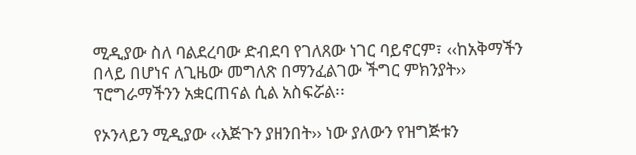ሚዲያው ስለ ባልደረባው ድብደባ የገለጸው ነገር ባይኖርም፣ ‹‹ከአቅማችን በላይ በሆነና ለጊዜው መግለጽ በማንፈልገው ችግር ምክንያት›› ፕሮግራማችንን አቋርጠናል ሲል አስፍሯል፡፡

የኦንላይን ሚዲያው ‹‹እጅጉን ያዘንበት›› ነው ያለውን የዝግጅቱን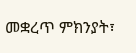መቋረጥ ምክንያት፣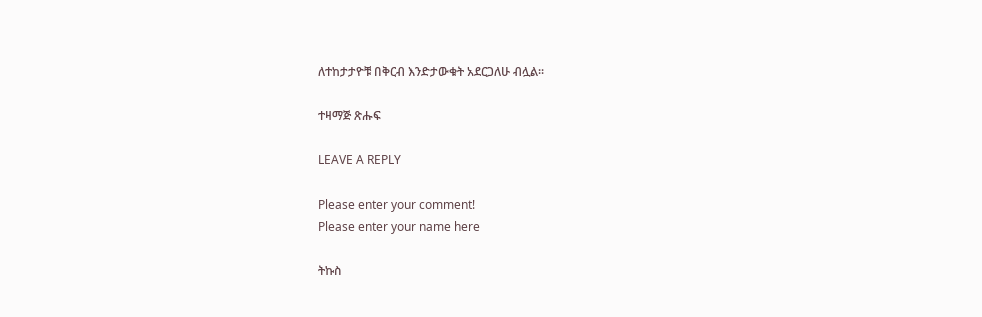ለተከታታዮቹ በቅርብ እንድታውቁት አደርጋለሁ ብሏል፡፡

ተዛማጅ ጽሑፍ

LEAVE A REPLY

Please enter your comment!
Please enter your name here

ትኩስ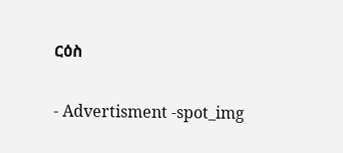ርዕስ

- Advertisment -spot_img